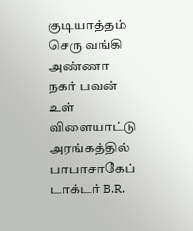குடியாத்தம் செரு வங்கி அண்ணா நகர் பவன் உள் விளையாட்டு அரங்கத்தில் பாபாசாகேப் டாக்டர் B.R.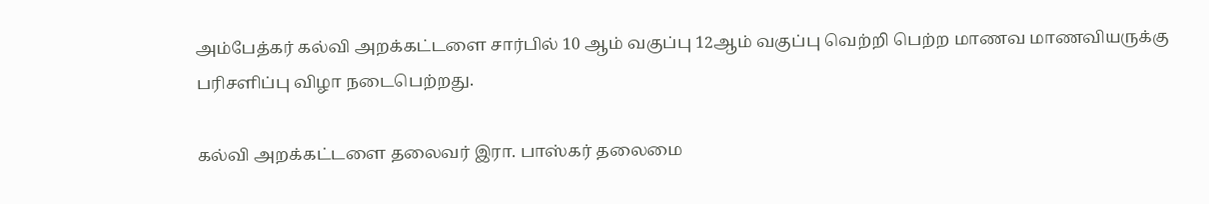அம்பேத்கர் கல்வி அறக்கட்டளை சார்பில் 10 ஆம் வகுப்பு 12ஆம் வகுப்பு வெற்றி பெற்ற மாணவ மாணவியருக்கு பரிசளிப்பு விழா நடைபெற்றது.

கல்வி அறக்கட்டளை தலைவர் இரா. பாஸ்கர் தலைமை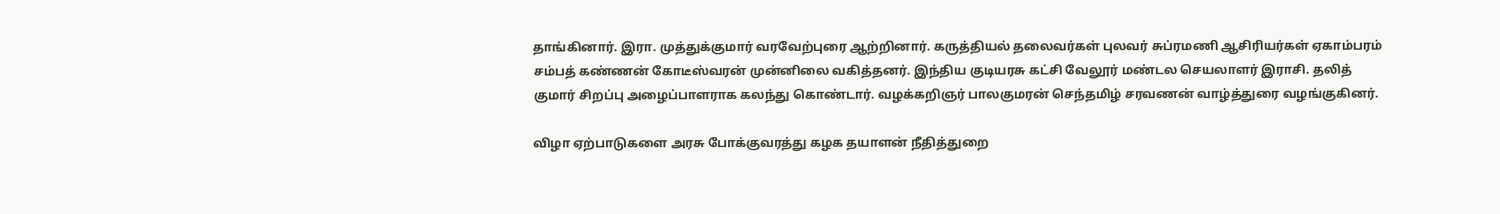தாங்கினார். இரா. முத்துக்குமார் வரவேற்புரை ஆற்றினார். கருத்தியல் தலைவர்கள் புலவர் சுப்ரமணி ஆசிரியர்கள் ஏகாம்பரம் சம்பத் கண்ணன் கோடீஸ்வரன் முன்னிலை வகித்தனர். இந்திய குடியரசு கட்சி வேலூர் மண்டல செயலாளர் இராசி. தலித் குமார் சிறப்பு அழைப்பாளராக கலந்து கொண்டார். வழக்கறிஞர் பாலகுமரன் செந்தமிழ் சரவணன் வாழ்த்துரை வழங்குகினர்.

விழா ஏற்பாடுகளை அரசு போக்குவரத்து கழக தயாளன் நீதித்துறை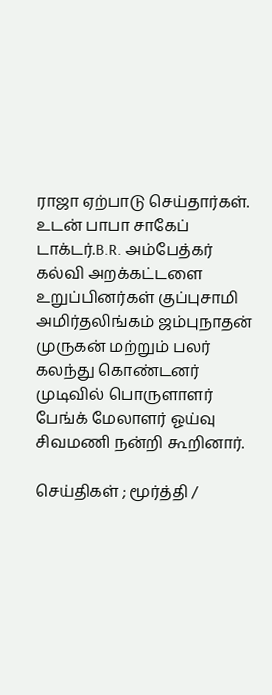ராஜா ஏற்பாடு செய்தார்கள். உடன் பாபா சாகேப் டாக்டர்.B.R. அம்பேத்கர் கல்வி அறக்கட்டளை உறுப்பினர்கள் குப்புசாமி அமிர்தலிங்கம் ஜம்புநாதன் முருகன் மற்றும் பலர் கலந்து கொண்டனர் முடிவில் பொருளாளர் பேங்க் மேலாளர் ஓய்வு சிவமணி நன்றி கூறினார்.

செய்திகள் ; மூர்த்தி /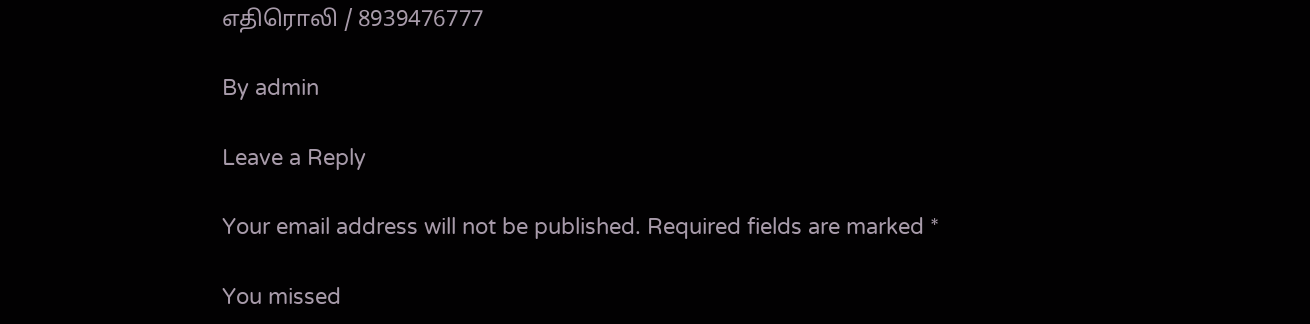எதிரொலி / 8939476777

By admin

Leave a Reply

Your email address will not be published. Required fields are marked *

You missed